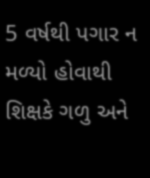5 વર્ષથી પગાર ન મળ્યો હોવાથી શિક્ષકે ગળુ અને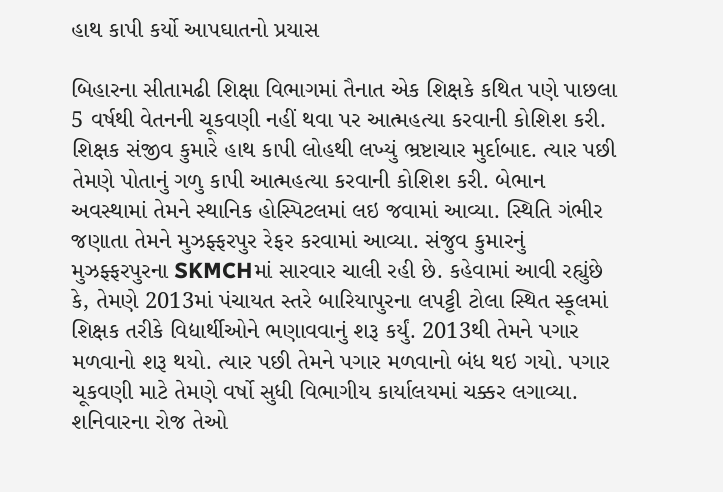હાથ કાપી કર્યો આપઘાતનો પ્રયાસ

બિહારના સીતામઢી શિક્ષા વિભાગમાં તૈનાત એક શિક્ષકે કથિત પણે પાછલા 5 વર્ષથી વેતનની ચૂકવણી નહીં થવા પર આત્મહત્યા કરવાની કોશિશ કરી. શિક્ષક સંજીવ કુમારે હાથ કાપી લોહથી લખ્યું ભ્રષ્ટાચાર મુર્દાબાદ. ત્યાર પછી તેમણે પોતાનું ગળુ કાપી આત્મહત્યા કરવાની કોશિશ કરી. બેભાન અવસ્થામાં તેમને સ્થાનિક હોસ્પિટલમાં લઇ જવામાં આવ્યા. સ્થિતિ ગંભીર જણાતા તેમને મુઝફ્ફરપુર રેફર કરવામાં આવ્યા. સંજુવ કુમારનું મુઝફ્ફરપુરના SKMCHમાં સારવાર ચાલી રહી છે. કહેવામાં આવી રહ્યુંછે કે, તેમણે 2013માં પંચાયત સ્તરે બારિયાપુરના લપટ્ટી ટોલા સ્થિત સ્કૂલમાં શિક્ષક તરીકે વિદ્યાર્થીઓને ભણાવવાનું શરૂ કર્યું. 2013થી તેમને પગાર મળવાનો શરૂ થયો. ત્યાર પછી તેમને પગાર મળવાનો બંધ થઇ ગયો. પગાર ચૂકવણી માટે તેમણે વર્ષો સુધી વિભાગીય કાર્યાલયમાં ચક્કર લગાવ્યા. શનિવારના રોજ તેઓ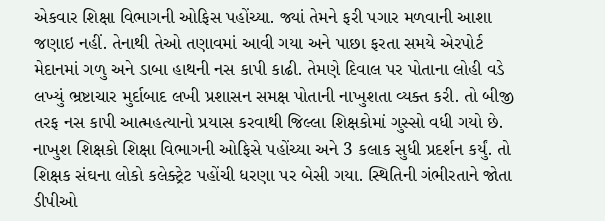એકવાર શિક્ષા વિભાગની ઓફિસ પહોંચ્યા. જ્યાં તેમને ફરી પગાર મળવાની આશા જણાઇ નહીં. તેનાથી તેઓ તણાવમાં આવી ગયા અને પાછા ફરતા સમયે એરપોર્ટ મેદાનમાં ગળુ અને ડાબા હાથની નસ કાપી કાઢી. તેમણે દિવાલ પર પોતાના લોહી વડે લખ્યું ભ્રષ્ટાચાર મુર્દાબાદ લખી પ્રશાસન સમક્ષ પોતાની નાખુશતા વ્યક્ત કરી. તો બીજી તરફ નસ કાપી આત્મહત્યાનો પ્રયાસ કરવાથી જિલ્લા શિક્ષકોમાં ગુસ્સો વધી ગયો છે. નાખુશ શિક્ષકો શિક્ષા વિભાગની ઓફિસે પહોંચ્યા અને 3 કલાક સુધી પ્રદર્શન કર્યું. તો શિક્ષક સંઘના લોકો કલેક્ટ્રેટ પહોંચી ધરણા પર બેસી ગયા. સ્થિતિની ગંભીરતાને જોતા ડીપીઓ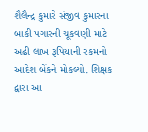શૈલૈન્દ્ર કુમારે સંજીવ કુમારના બાકી પગારની ચૂકવણી માટે અઢી લાખ રૂપિયાની રકમનો આદેશ બેંકને મોકલ્યો. શિક્ષક દ્વારા આ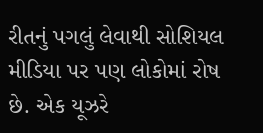રીતનું પગલું લેવાથી સોશિયલ મીડિયા પર પણ લોકોમાં રોષ છે. એક યૂઝરે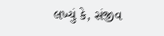લખ્યું કે, સંજીવ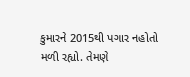કુમારને 2015થી પગાર નહોતો મળી રહ્યો. તેમણે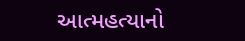આત્મહત્યાનો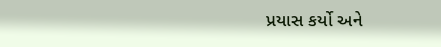પ્રયાસ કર્યો અને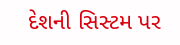દેશની સિસ્ટમ પર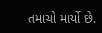તમાચો માર્યો છે.